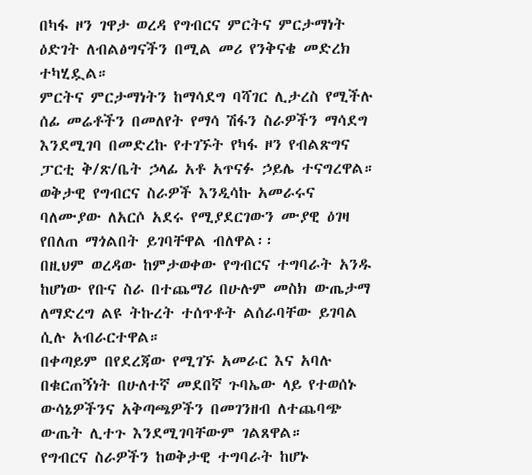በካፋ ዞን ገዋታ ወረዳ የግብርና ምርትና ምርታማነት ዕድገት ለብልፅግናችን በሚል መሪ የንቅናቄ መድረክ ተካሂዷል።
ምርትና ምርታማነትን ከማሳደግ ባሻገር ሊታረስ የሚችሉ ሰፊ መሬቶችን በመለየት የማሳ ሽፋን ስራዎችን ማሳደግ እንደሚገባ በመድረኩ የተገኙት የካፋ ዞን የብልጽግና ፓርቲ ቅ/ጽ/ቤት ኃላፊ አቶ አጥናፉ ኃይሌ ተናግረዋል።
ወቅታዊ የግብርና ስራዎች እንዲሳኩ አመራሩና ባለሙያው ለአርሶ አደሩ የሚያደርገውን ሙያዊ ዕገዛ የበለጠ ማጎልበት ይገባቸዋል ብለዋል፡፡
በዚህም ወረዳው ከምታወቀው የግብርና ተግባራት አንዱ ከሆነው የቡና ስራ በተጨማሪ በሁሉም መስክ ውጤታማ ለማድረግ ልዩ ትኩረት ተሰጥቶት ልሰራባቸው ይገባል ሲሉ አብራርተዋል።
በቀጣይም በየደረጃው የሚገኙ አመራር እና አባሉ በቁርጠኝነት በሁለተኛ መደበኛ ጉባኤው ላይ የተወሰኑ ውሳኔዎችንና አቅጣጫዎችን በመገንዘብ ለተጨባጭ ውጤት ሊተጉ እንደሚገባቸውም ገልጸዋል።
የግብርና ስራዎችን ከወቅታዊ ተግባራት ከሆኑ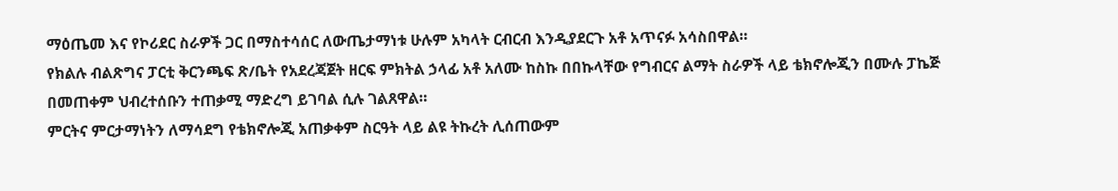ማዕጤመ እና የኮሪደር ስራዎች ጋር በማስተሳሰር ለውጤታማነቱ ሁሉም አካላት ርብርብ እንዲያደርጉ አቶ አጥናፉ አሳስበዋል።
የክልሉ ብልጽግና ፓርቲ ቅርንጫፍ ጽ/ቤት የአደረጃጀት ዘርፍ ምክትል ኃላፊ አቶ አለሙ ከስኩ በበኩላቸው የግብርና ልማት ስራዎች ላይ ቴክኖሎጂን በሙሉ ፓኬጅ በመጠቀም ህብረተሰቡን ተጠቃሚ ማድረግ ይገባል ሲሉ ገልጸዋል።
ምርትና ምርታማነትን ለማሳደግ የቴክኖሎጂ አጠቃቀም ስርዓት ላይ ልዩ ትኩረት ሊሰጠውም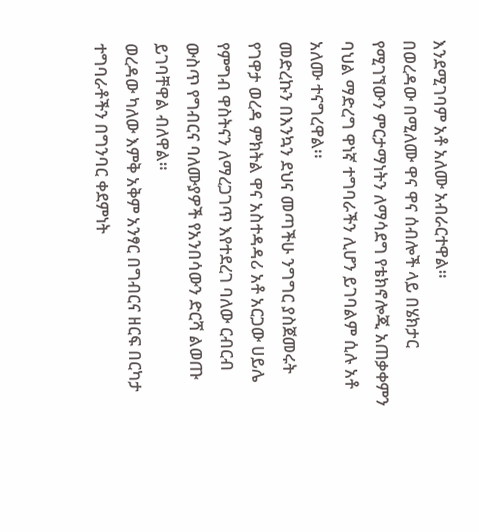እንደሚገባም አቶ አለሙ አብራርተዋል።
በወረዳው በሚለሙ ዋና ዋና ሰብሎች ላይ በሄክታር የሚገኘውን ምርታማነትን ለማሳደግ የቴክኖሎጂ አጠቃቀምን ባህል ማድረግ ዋነኛ ተግባራችን ሊሆን ይገባልም ሲሉ አቶ አለሙ ተናግረዋል፡፡
መድረኩን በእንኳን ደህና መጣችሁ ንግግር ያስጀመሩት የገዋታ ወረዳ ምክትል ዋና አስተዳዳሪ አቶ አርጋው ሀይሌ የምግብ ዋስትናን ለማረጋገጥ እየተደረገ ባለው ርብርብ ውስጥ የግብርና ባለሙያዎች የአንበሳውን ድርሻ ልወጡ ይገባቸዋል ብለዋል።
ወረዳው ካለው እምቅ አቅም አንፃር በግብርና ዘርፍ በርካታ ተግባራቶችን በግንባር ቀደምነት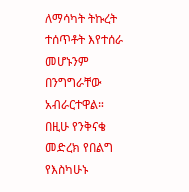ለማሳካት ትኩረት ተሰጥቶት እየተሰራ መሆኑንም በንግግራቸው አብራርተዋል።
በዚሁ የንቅናቄ መድረክ የበልግ የእስካሁኑ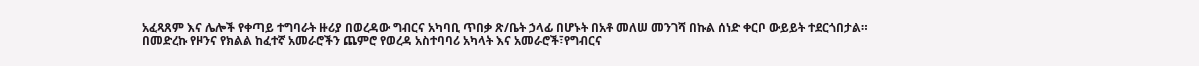አፈጻጸም እና ሌሎች የቀጣይ ተግባራት ዙሪያ በወረዳው ግብርና አካባቢ ጥበቃ ጽ/ቤት ኃላፊ በሆኑት በአቶ መለሠ መንገሻ በኩል ሰነድ ቀርቦ ውይይት ተደርጎበታል።
በመድረኩ የዞንና የክልል ከፈተኛ አመራሮችን ጨምሮ የወረዳ አስተባባሪ አካላት እና አመራሮች፣የግብርና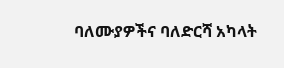ባለሙያዎችና ባለድርሻ አካላት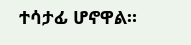ተሳታፊ ሆኖዋል።